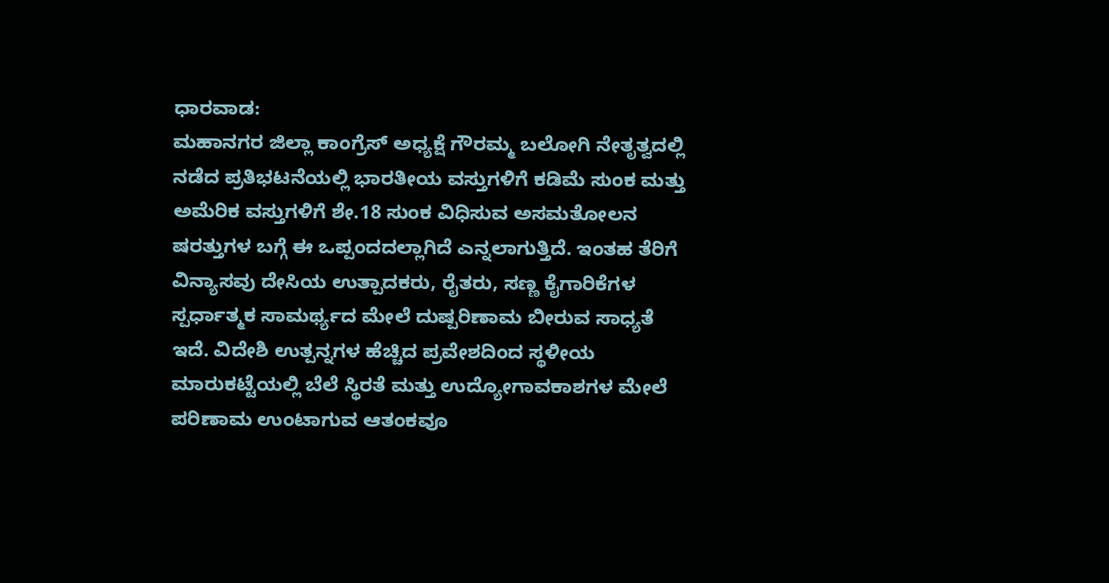ಧಾರವಾಡ:
ಮಹಾನಗರ ಜಿಲ್ಲಾ ಕಾಂಗ್ರೆಸ್ ಅಧ್ಯಕ್ಷೆ ಗೌರಮ್ಮ ಬಲೋಗಿ ನೇತೃತ್ವದಲ್ಲಿ ನಡೆದ ಪ್ರತಿಭಟನೆಯಲ್ಲಿ ಭಾರತೀಯ ವಸ್ತುಗಳಿಗೆ ಕಡಿಮೆ ಸುಂಕ ಮತ್ತು ಅಮೆರಿಕ ವಸ್ತುಗಳಿಗೆ ಶೇ.18 ಸುಂಕ ವಿಧಿಸುವ ಅಸಮತೋಲನ ಷರತ್ತುಗಳ ಬಗ್ಗೆ ಈ ಒಪ್ಪಂದದಲ್ಲಾಗಿದೆ ಎನ್ನಲಾಗುತ್ತಿದೆ. ಇಂತಹ ತೆರಿಗೆ ವಿನ್ಯಾಸವು ದೇಸಿಯ ಉತ್ಪಾದಕರು, ರೈತರು, ಸಣ್ಣ ಕೈಗಾರಿಕೆಗಳ ಸ್ಪರ್ಧಾತ್ಮಕ ಸಾಮರ್ಥ್ಯದ ಮೇಲೆ ದುಷ್ಪರಿಣಾಮ ಬೀರುವ ಸಾಧ್ಯತೆ ಇದೆ. ವಿದೇಶಿ ಉತ್ಪನ್ನಗಳ ಹೆಚ್ಚಿದ ಪ್ರವೇಶದಿಂದ ಸ್ಥಳೀಯ ಮಾರುಕಟ್ಟೆಯಲ್ಲಿ ಬೆಲೆ ಸ್ಥಿರತೆ ಮತ್ತು ಉದ್ಯೋಗಾವಕಾಶಗಳ ಮೇಲೆ ಪರಿಣಾಮ ಉಂಟಾಗುವ ಆತಂಕವೂ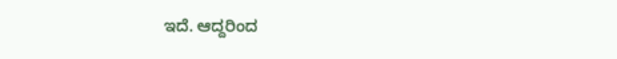ಇದೆ. ಆದ್ದರಿಂದ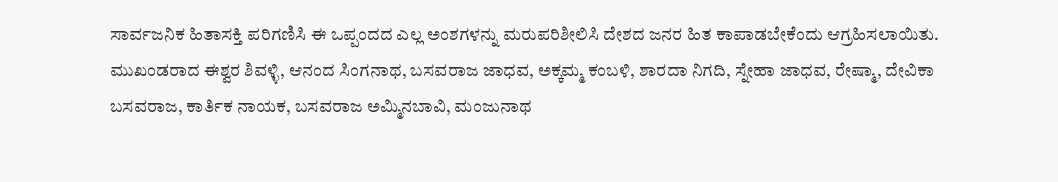ಸಾರ್ವಜನಿಕ ಹಿತಾಸಕ್ತಿ ಪರಿಗಣಿಸಿ ಈ ಒಪ್ಪಂದದ ಎಲ್ಲ ಅಂಶಗಳನ್ನು ಮರುಪರಿಶೀಲಿಸಿ ದೇಶದ ಜನರ ಹಿತ ಕಾಪಾಡಬೇಕೆಂದು ಆಗ್ರಹಿಸಲಾಯಿತು.
ಮುಖಂಡರಾದ ಈಶ್ವರ ಶಿವಳ್ಳಿ, ಆನಂದ ಸಿಂಗನಾಥ, ಬಸವರಾಜ ಜಾಧವ, ಅಕ್ಕಮ್ಮ ಕಂಬಳಿ, ಶಾರದಾ ನಿಗದಿ, ಸ್ನೇಹಾ ಜಾಧವ, ರೇಷ್ಮಾ, ದೇವಿಕಾ ಬಸವರಾಜ, ಕಾರ್ತಿಕ ನಾಯಕ, ಬಸವರಾಜ ಅಮ್ಮಿನಬಾವಿ, ಮಂಜುನಾಥ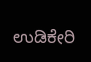ಉಡಿಕೇರಿ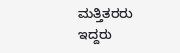ಮತ್ತಿತರರು ಇದ್ದರು